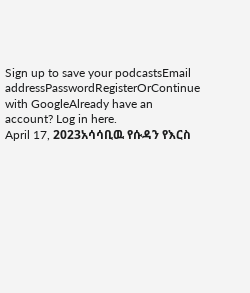Sign up to save your podcastsEmail addressPasswordRegisterOrContinue with GoogleAlready have an account? Log in here.
April 17, 2023አሳሳቢዉ የሱዳን የእርስ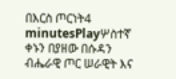በእርስ ጦርነት4 minutesPlayሦስተኛ ቀኑን በያዘው በሱዳን ብሔራዊ ጦር ሠራዊት እና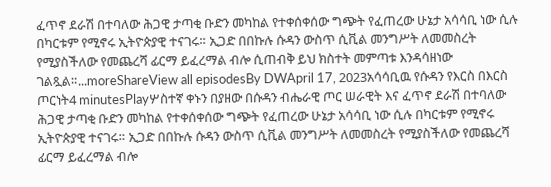ፈጥኖ ደራሽ በተባለው ሕጋዊ ታጣቂ ቡድን መካከል የተቀሰቀሰው ግጭት የፈጠረው ሁኔታ አሳሳቢ ነው ሲሉ በካርቱም የሚኖሩ ኢትዮጵያዊ ተናገሩ። ኢጋድ በበኩሉ ሱዳን ውስጥ ሲቪል መንግሥት ለመመስረት የሚያስችለው የመጨረሻ ፊርማ ይፈረማል ብሎ ሲጠብቅ ይህ ክስተት መምጣቱ እንዳሳዘነው ገልጿል።...moreShareView all episodesBy DWApril 17, 2023አሳሳቢዉ የሱዳን የእርስ በእርስ ጦርነት4 minutesPlayሦስተኛ ቀኑን በያዘው በሱዳን ብሔራዊ ጦር ሠራዊት እና ፈጥኖ ደራሽ በተባለው ሕጋዊ ታጣቂ ቡድን መካከል የተቀሰቀሰው ግጭት የፈጠረው ሁኔታ አሳሳቢ ነው ሲሉ በካርቱም የሚኖሩ ኢትዮጵያዊ ተናገሩ። ኢጋድ በበኩሉ ሱዳን ውስጥ ሲቪል መንግሥት ለመመስረት የሚያስችለው የመጨረሻ ፊርማ ይፈረማል ብሎ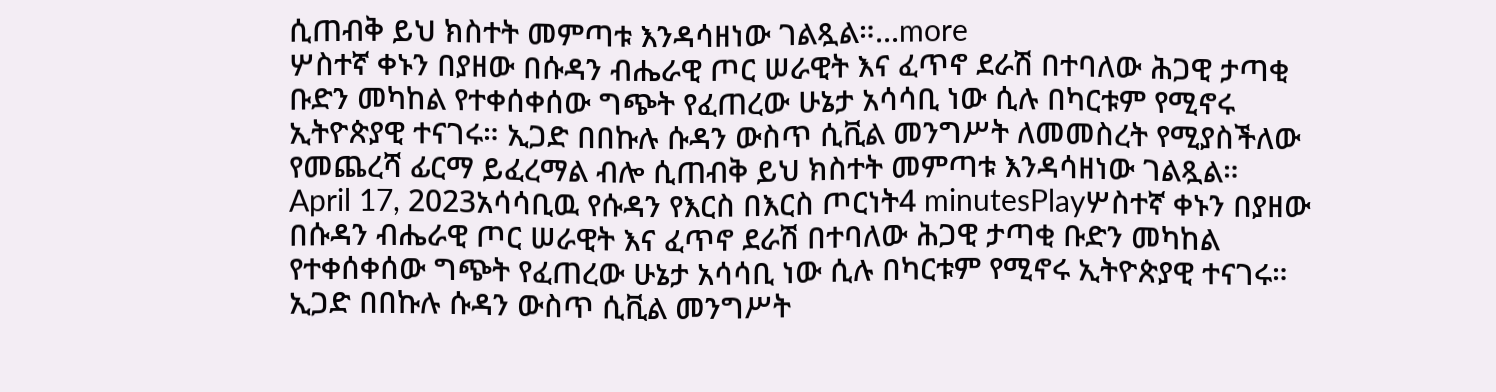ሲጠብቅ ይህ ክስተት መምጣቱ እንዳሳዘነው ገልጿል።...more
ሦስተኛ ቀኑን በያዘው በሱዳን ብሔራዊ ጦር ሠራዊት እና ፈጥኖ ደራሽ በተባለው ሕጋዊ ታጣቂ ቡድን መካከል የተቀሰቀሰው ግጭት የፈጠረው ሁኔታ አሳሳቢ ነው ሲሉ በካርቱም የሚኖሩ ኢትዮጵያዊ ተናገሩ። ኢጋድ በበኩሉ ሱዳን ውስጥ ሲቪል መንግሥት ለመመስረት የሚያስችለው የመጨረሻ ፊርማ ይፈረማል ብሎ ሲጠብቅ ይህ ክስተት መምጣቱ እንዳሳዘነው ገልጿል።
April 17, 2023አሳሳቢዉ የሱዳን የእርስ በእርስ ጦርነት4 minutesPlayሦስተኛ ቀኑን በያዘው በሱዳን ብሔራዊ ጦር ሠራዊት እና ፈጥኖ ደራሽ በተባለው ሕጋዊ ታጣቂ ቡድን መካከል የተቀሰቀሰው ግጭት የፈጠረው ሁኔታ አሳሳቢ ነው ሲሉ በካርቱም የሚኖሩ ኢትዮጵያዊ ተናገሩ። ኢጋድ በበኩሉ ሱዳን ውስጥ ሲቪል መንግሥት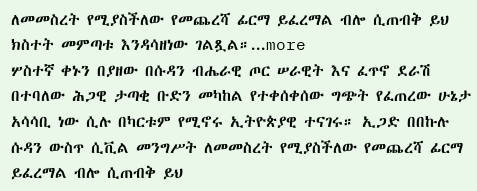ለመመስረት የሚያስችለው የመጨረሻ ፊርማ ይፈረማል ብሎ ሲጠብቅ ይህ ክስተት መምጣቱ እንዳሳዘነው ገልጿል።...more
ሦስተኛ ቀኑን በያዘው በሱዳን ብሔራዊ ጦር ሠራዊት እና ፈጥኖ ደራሽ በተባለው ሕጋዊ ታጣቂ ቡድን መካከል የተቀሰቀሰው ግጭት የፈጠረው ሁኔታ አሳሳቢ ነው ሲሉ በካርቱም የሚኖሩ ኢትዮጵያዊ ተናገሩ። ኢጋድ በበኩሉ ሱዳን ውስጥ ሲቪል መንግሥት ለመመስረት የሚያስችለው የመጨረሻ ፊርማ ይፈረማል ብሎ ሲጠብቅ ይህ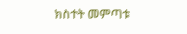ክስተት መምጣቱ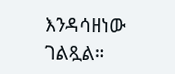እንዳሳዘነው ገልጿል።